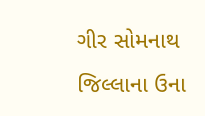ગીર સોમનાથ જિલ્લાના ઉના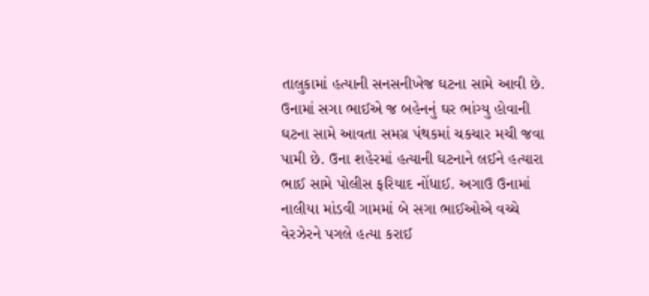તાલુકામાં હત્યાની સનસનીખેજ ઘટના સામે આવી છે. ઉનામાં સગા ભાઈએ જ બહેનનું ઘર ભાંગ્યુ હોવાની ઘટના સામે આવતા સમગ્ર પંથકમાં ચકચાર મચી જવા પામી છે. ઉના શહેરમાં હત્યાની ઘટનાને લઈને હત્યારા ભાઈ સામે પોલીસ ફરિયાદ નોંધાઈ. અગાઉ ઉનામાં નાલીયા માંડવી ગામમાં બે સગા ભાઈઓએ વચ્ચે વેરઝેરને પગલે હત્યા કરાઈ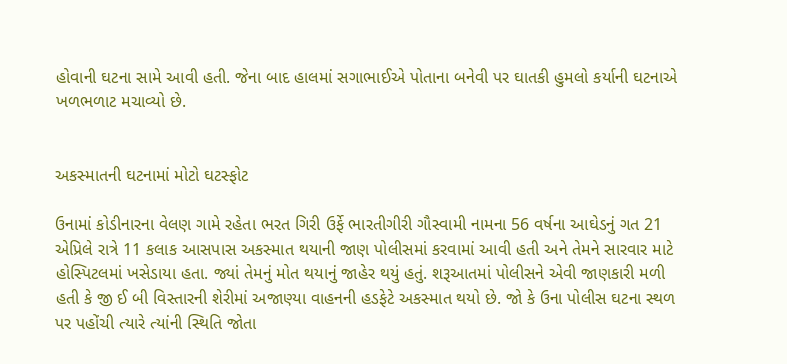હોવાની ઘટના સામે આવી હતી. જેના બાદ હાલમાં સગાભાઈએ પોતાના બનેવી પર ઘાતકી હુમલો કર્યાની ઘટનાએ ખળભળાટ મચાવ્યો છે.


અકસ્માતની ઘટનામાં મોટો ઘટસ્ફોટ

ઉનામાં કોડીનારના વેલણ ગામે રહેતા ભરત ગિરી ઉર્ફે ભારતીગીરી ગૌસ્વામી નામના 56 વર્ષના આઘેડનું ગત 21 એપ્રિલે રાત્રે 11 કલાક આસપાસ અકસ્માત થયાની જાણ પોલીસમાં કરવામાં આવી હતી અને તેમને સારવાર માટે હોસ્પિટલમાં ખસેડાયા હતા. જ્યાં તેમનું મોત થયાનું જાહેર થયું હતું. શરૂઆતમાં પોલીસને એવી જાણકારી મળી હતી કે જી ઈ બી વિસ્તારની શેરીમાં અજાણ્યા વાહનની હડફેટે અકસ્માત થયો છે. જો કે ઉના પોલીસ ઘટના સ્થળ પર પહોંચી ત્યારે ત્યાંની સ્થિતિ જોતા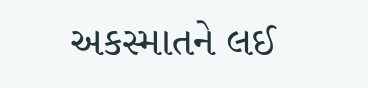અકસ્માતને લઈ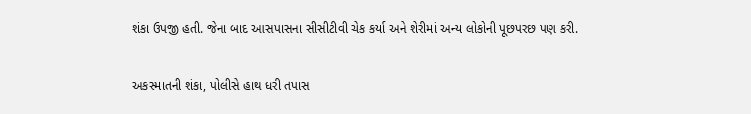શંકા ઉપજી હતી. જેના બાદ આસપાસના સીસીટીવી ચેક કર્યા અને શેરીમાં અન્ય લોકોની પૂછપરછ પણ કરી.

અકસ્માતની શંકા, પોલીસે હાથ ધરી તપાસ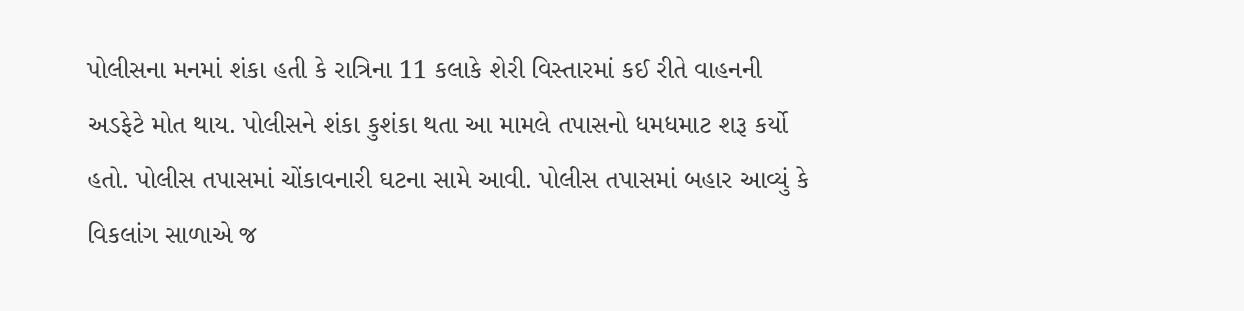પોલીસના મનમાં શંકા હતી કે રાત્રિના 11 કલાકે શેરી વિસ્તારમાં કઈ રીતે વાહનની અડફેટે મોત થાય. પોલીસને શંકા કુશંકા થતા આ મામલે તપાસનો ધમધમાટ શરૂ કર્યો હતો. પોલીસ તપાસમાં ચોંકાવનારી ઘટના સામે આવી. પોલીસ તપાસમાં બહાર આવ્યું કે વિકલાંગ સાળાએ જ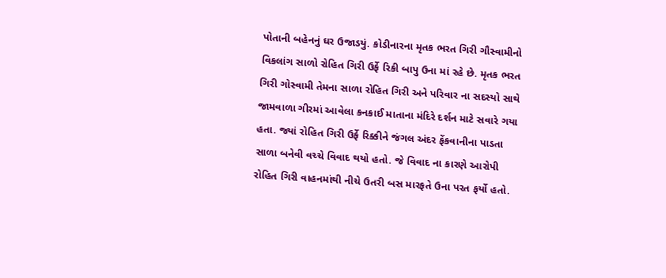પોતાની બહેનનું ઘર ઉજાડયું. કોડીનારના મૃતક ભરત ગિરી ગૌસ્વામીનો વિકલાંગ સાળો રોહિત ગિરી ઉર્ફે રિકી બાપુ ઉના માં રહે છે. મૃતક ભરત ગિરી ગોસ્વામી તેમના સાળા રોહિત ગિરી અને પરિવાર ના સદસ્યો સાથે જામવાળા ગીરમાં આવેલા કનકાઈ માતાના મંદિરે દર્શન માટે સવારે ગયા હતા. જ્યાં રોહિત ગિરી ઉર્ફે રિક્કીને જંગલ અંદર ફેંકવાનીના પાડતા સાળા બનેવી વચ્ચે વિવાદ થયો હતો. જે વિવાદ ના કારણે આરોપી રોહિત ગિરી વાહનમાંથી નીચે ઉતરી બસ મારફતે ઉના પરત ફર્યો હતો.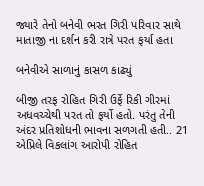જ્યારે તેનો બનેવી ભરત ગિરી પરિવાર સાથે માતાજી ના દર્શન કરી રાત્રે પરત ફર્યા હતા

બનેવીએ સાળાનું કાસળ કાઢ્યું

બીજી તરફ રોહિત ગિરી ઉર્ફે રિકી ગીરમાં અધવચ્ચેથી પરત તો ફર્યો હતો. પરંતુ તેની અંદર પ્રતિશોધની ભાવના સળગતી હતી.. 21 એપ્રિલે વિકલાંગ આરોપી રોહિત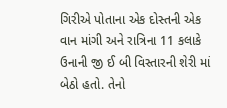ગિરીએ પોતાના એક દોસ્તની એક વાન માંગી અને રાત્રિના 11 કલાકે ઉનાની જી ઈ બી વિસ્તારની શેરી માં બેઠો હતો. તેનો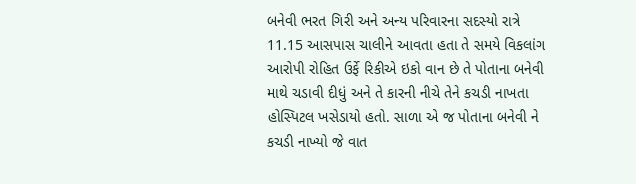બનેવી ભરત ગિરી અને અન્ય પરિવારના સદસ્યો રાત્રે 11.15 આસપાસ ચાલીને આવતા હતા તે સમયે વિકલાંગ આરોપી રોહિત ઉર્ફે રિકીએ ઇકો વાન છે તે પોતાના બનેવી માથે ચડાવી દીધું અને તે કારની નીચે તેને કચડી નાખતા હોસ્પિટલ ખસેડાયો હતો. સાળા એ જ પોતાના બનેવી ને કચડી નાખ્યો જે વાત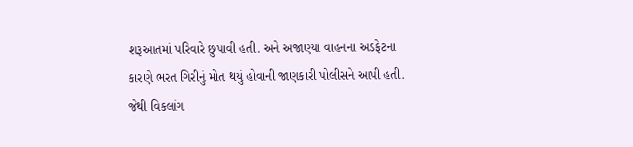શરૂઆતમાં પરિવારે છુપાવી હતી. અને અજાણ્યા વાહનના અડફેટના કારણે ભરત ગિરીનું મોત થયું હોવાની જાણકારી પોલીસને આપી હતી. જેથી વિકલાંગ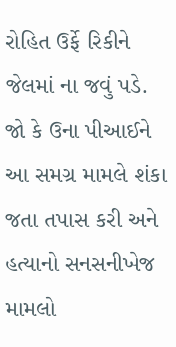રોહિત ઉર્ફે રિકીને જેલમાં ના જવું પડે. જો કે ઉના પીઆઈને આ સમગ્ર મામલે શંકા જતા તપાસ કરી અને હત્યાનો સનસનીખેજ મામલો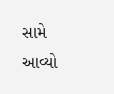સામે આવ્યો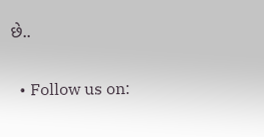છે..

  • Follow us on: